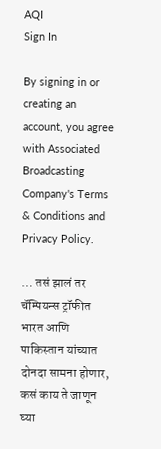AQI
Sign In

By signing in or creating an account, you agree with Associated Broadcasting Company's Terms & Conditions and Privacy Policy.

… तसं झालं तर चॅम्पियन्स ट्रॉफीत भारत आणि पाकिस्तान यांच्यात दोनदा सामना होणार, कसं काय ते जाणून घ्या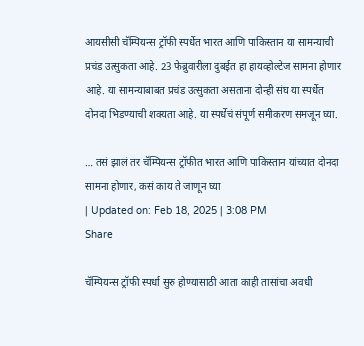आयसीसी चॅम्पियन्स ट्रॉफी स्पर्धेत भारत आणि पाकिस्तान या सामन्याची प्रचंड उत्सुकता आहे. 23 फेब्रुवारीला दुबईत हा हायव्होल्टेज सामना होणार आहे. या सामन्याबाबत प्रचंड उत्सुकता असताना दोन्ही संघ या स्पर्धेत दोनदा भिडण्याची शक्यता आहे. या स्पर्धेचं संपूर्ण समीकरण समजून घ्या.

… तसं झालं तर चॅम्पियन्स ट्रॉफीत भारत आणि पाकिस्तान यांच्यात दोनदा सामना होणार, कसं काय ते जाणून घ्या
| Updated on: Feb 18, 2025 | 3:08 PM
Share

चॅम्पियन्स ट्रॉफी स्पर्धा सुरु होण्यासाठी आता काही तासांचा अवधी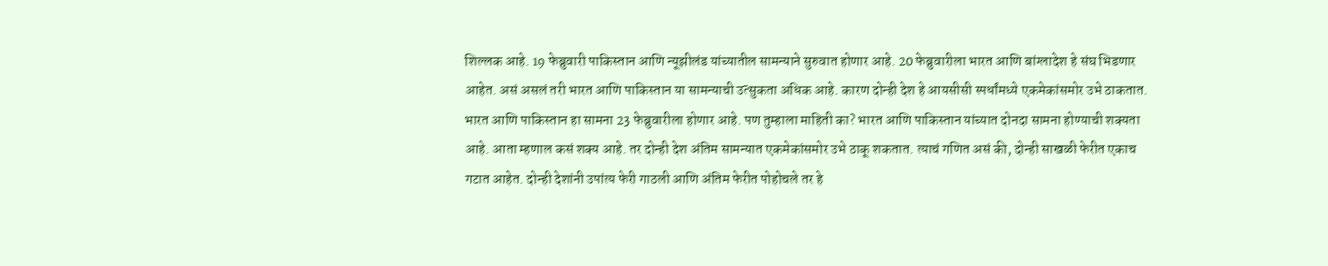शिल्लक आहे. 19 फेब्रुवारी पाकिस्तान आणि न्यूझीलंड यांच्यातील सामन्याने सुरुवात होणार आहे. 20 फेब्रुवारीला भारत आणि बांग्लादेश हे संघ भिडणार आहेत. असं असलं तरी भारत आणि पाकिस्तान या सामन्याची उत्सुकता अधिक आहे. कारण दोन्ही देश हे आयसीसी स्पर्धांमध्ये एकमेकांसमोर उभे ठाकतात. भारत आणि पाकिस्तान हा सामना 23 फेब्रुवारीला होणार आहे. पण तुम्हाला माहिती का? भारत आणि पाकिस्तान यांच्यात दोनदा सामना होण्याची शक्यता आहे. आता म्हणाल कसं शक्य आहे. तर दोन्ही देश अंतिम सामन्यात एकमेकांसमोर उभे ठाकू शकतात. त्याचं गणित असं की, दोन्ही साखळी फेरीत एकाच गटात आहेत. दोन्ही देशांनी उपांत्य फेरी गाठली आणि अंतिम फेरीत पोहोचले तर हे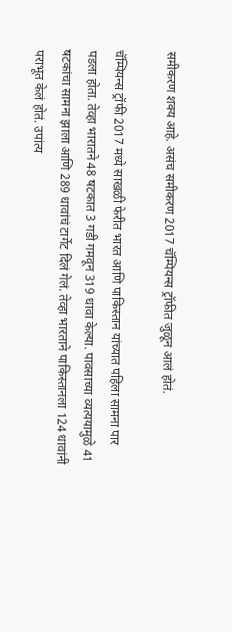समीकरण शक्य आहे. असंच समीकरण 2017 चॅम्पियन्स ट्रॉफीत जुळून आलं होतं.

चॅम्पियन्स ट्रॉफी 2017 मध्ये साखळी फेरीत भारत आणि पाकिस्तान यांच्यात पहिला सामना पार पडला होता. तेव्हा भारातने 48 षटकात 3 गडी गमवून 319 धावा केल्या. पावसाच्या व्यत्ययामुळे 41 षटकांचा सामना झाला आणि 289 धावांचं टार्गेट दिलं गेलं. तेव्हा भारताने पाकिस्तानला 124 धावांनी पराभूत केलं होतं. उपांत्य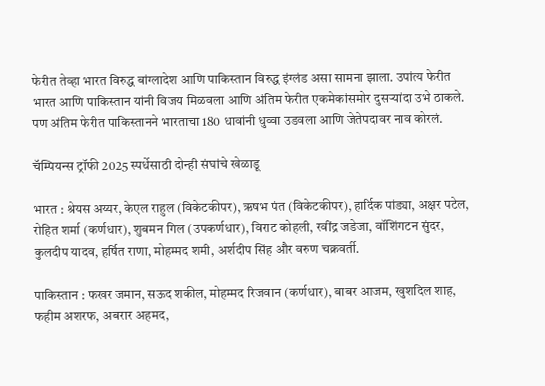फेरीत तेव्हा भारत विरुद्ध बांग्लादेश आणि पाकिस्तान विरुद्ध इंग्लंड असा सामना झाला. उपांत्य फेरीत भारत आणि पाकिस्तान यांनी विजय मिळवला आणि अंतिम फेरीत एकमेकांसमोर दुसऱ्यांदा उभे ठाकले. पण अंतिम फेरीत पाकिस्तानने भारताचा 180 धावांनी धुव्वा उडवला आणि जेतेपदावर नाव कोरलं.

चॅम्पियन्स ट्रॉफी 2025 स्पर्धेसाठी दोन्ही संघांचे खेळाडू

भारत : श्रेयस अय्यर, केएल राहुल (विकेटकीपर), ऋषभ पंत (विकेटकीपर), हार्दिक पांड्या, अक्षर पटेल, रोहित शर्मा (कर्णधार), शुबमन गिल (उपकर्णधार), विराट कोहली, रवींद्र जडेजा, वॉशिंगटन सुंदर, कुलदीप यादव, हर्षित राणा, मोहम्मद शमी, अर्शदीप सिंह और वरुण चक्रवर्ती.

पाकिस्तान : फखर जमान, सऊद शकील, मोहम्मद रिजवान (कर्णधार), बाबर आजम, खुशदिल शाह, फहीम अशरफ, अबरार अहमद,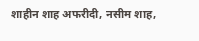शाहीन शाह अफरीदी, नसीम शाह,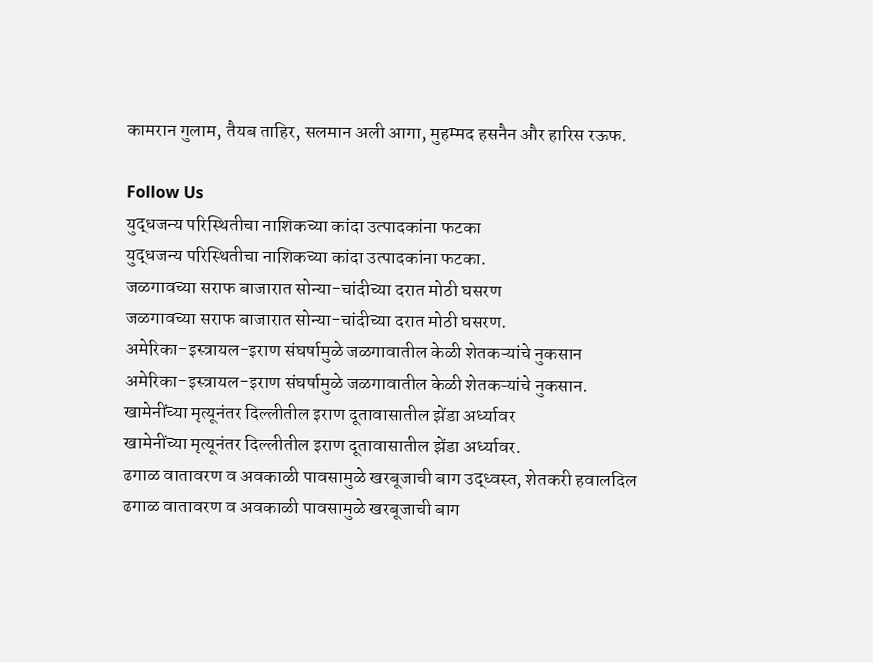कामरान गुलाम, तैयब ताहिर, सलमान अली आगा, मुहम्मद हसनैन और हारिस रऊफ.

Follow Us
युद्धजन्य परिस्थितीचा नाशिकच्या कांदा उत्पादकांना फटका
युद्धजन्य परिस्थितीचा नाशिकच्या कांदा उत्पादकांना फटका.
जळगावच्या सराफ बाजारात सोन्या-चांदीच्या दरात मोठी घसरण
जळगावच्या सराफ बाजारात सोन्या-चांदीच्या दरात मोठी घसरण.
अमेरिका-इस्त्रायल-इराण संघर्षामुळे जळगावातील केळी शेतकऱ्यांचे नुकसान
अमेरिका-इस्त्रायल-इराण संघर्षामुळे जळगावातील केळी शेतकऱ्यांचे नुकसान.
खामेनींच्या मृत्यूनंतर दिल्लीतील इराण दूतावासातील झेंडा अर्ध्यावर
खामेनींच्या मृत्यूनंतर दिल्लीतील इराण दूतावासातील झेंडा अर्ध्यावर.
ढगाळ वातावरण व अवकाळी पावसामुळे खरबूजाची बाग उद्ध्वस्त, शेतकरी हवालदिल
ढगाळ वातावरण व अवकाळी पावसामुळे खरबूजाची बाग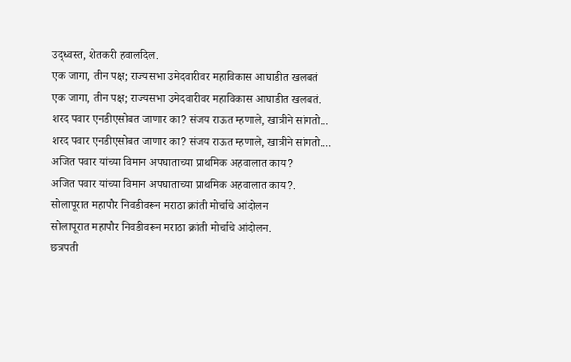उद्ध्वस्त, शेतकरी हवालदिल.
एक जागा, तीन पक्ष; राज्यसभा उमेदवारीवर महाविकास आघाडीत खलबतं
एक जागा, तीन पक्ष; राज्यसभा उमेदवारीवर महाविकास आघाडीत खलबतं.
शरद पवार एनडीएसोबत जाणार का? संजय राऊत म्हणाले, खात्रीने सांगतो...
शरद पवार एनडीएसोबत जाणार का? संजय राऊत म्हणाले, खात्रीने सांगतो....
अजित पवार यांच्या विमान अपघाताच्या प्राथमिक अहवालात काय?
अजित पवार यांच्या विमान अपघाताच्या प्राथमिक अहवालात काय?.
सोलापूरात महापौर निवडीवरून मराठा क्रांती मोर्चाचे आंदोलन
सोलापूरात महापौर निवडीवरून मराठा क्रांती मोर्चाचे आंदोलन.
छत्रपती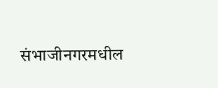संभाजीनगरमधील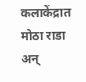कलाकेंद्रात मोठा राडा अन्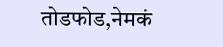तोडफोड,नेमकं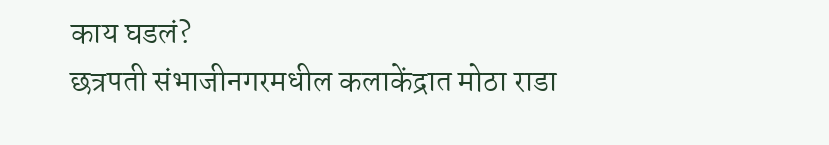काय घडलं?
छत्रपती संभाजीनगरमधील कलाकेंद्रात मोठा राडा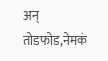अन् तोडफोड,नेमकं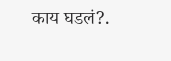काय घडलं?.